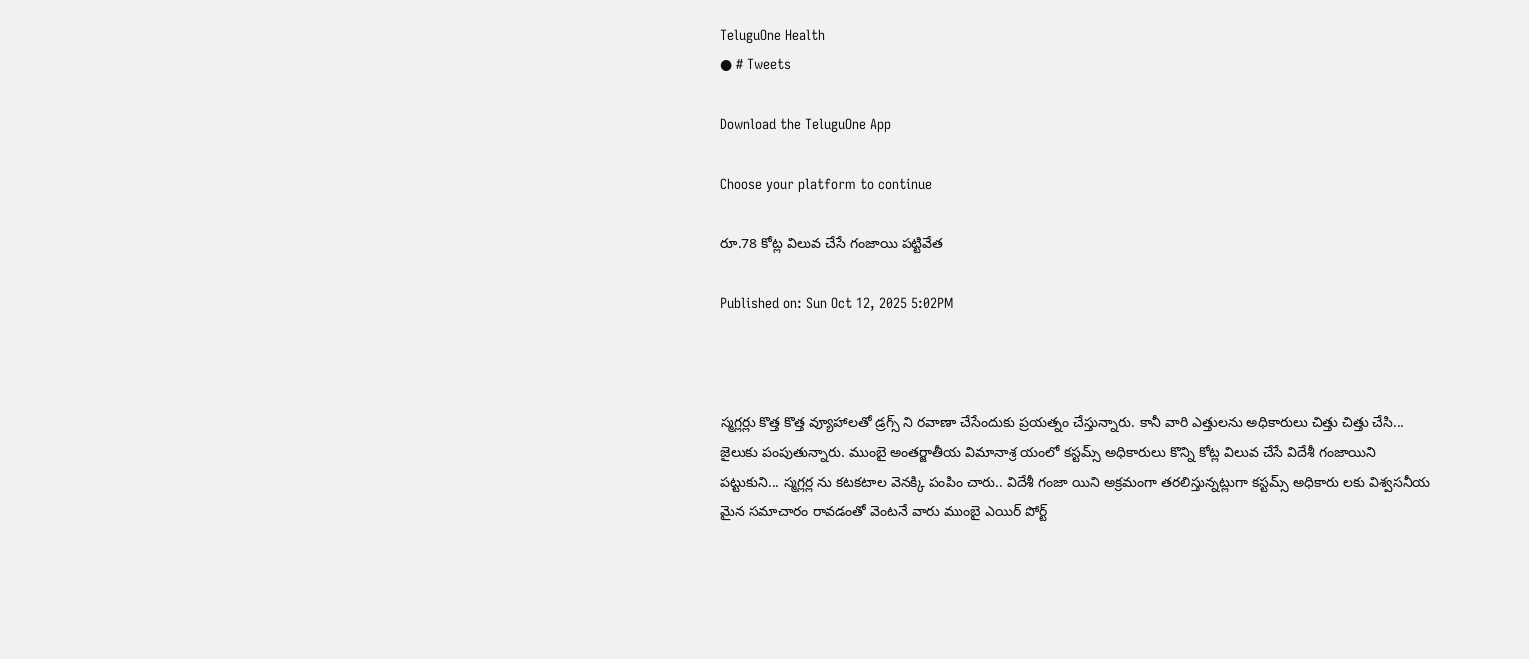TeluguOne Health
● # Tweets

Download the TeluguOne App

Choose your platform to continue

రూ.78 కోట్ల విలువ చేసే గంజాయి పట్టివేత

Published on: Sun Oct 12, 2025 5:02PM



స్మగ్లర్లు కొత్త కొత్త వ్యూహాలతో డ్రగ్స్ ని రవాణా చేసేందుకు ప్రయత్నం చేస్తున్నారు. కానీ వారి ఎత్తులను అధికారులు చిత్తు చిత్తు చేసి... జైలుకు పంపుతున్నారు. ముంబై అంతర్జాతీయ విమానాశ్ర యంలో కస్టమ్స్ అధికారులు కొన్ని కోట్ల విలువ చేసే విదేశీ గంజాయిని పట్టుకుని... స్మగ్లర్ల ను కటకటాల వెనక్కి పంపిం చారు.. విదేశీ గంజా యిని అక్రమంగా తరలిస్తున్నట్లుగా కస్టమ్స్ అధికారు లకు విశ్వసనీయ మైన సమాచారం రావడంతో వెంటనే వారు ముంబై ఎయిర్ పోర్ట్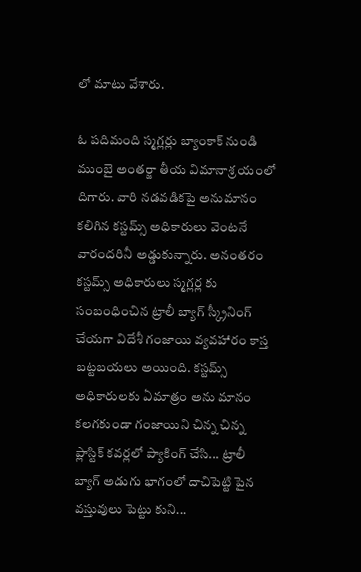లో మాటు వేశారు.

ఓ పదిమంది స్మగ్లర్లు బ్యాంకాక్ నుండి ముంబై అంతర్జా తీయ విమానాశ్ర యంలో దిగారు. వారి నడవడికపై అనుమానం కలిగిన కస్టమ్స్ అధికారులు వెంటనే వారందరినీ అడ్డుకున్నారు. అనంతరం కస్టమ్స్ అధికారులు స్మగ్లర్ల కు సంబంధించిన ట్రాలీ బ్యాగ్ స్క్రీనింగ్ చేయగా విదేశీ గంజాయి వ్యవహారం కాస్త బట్టబయలు అయింది. కస్టమ్స్ అధికారులకు ఏమాత్రం అను మానం కలగకుండా గంజాయిని చిన్న చిన్న ప్లాస్టిక్ కవర్లలో ప్యాకింగ్ చేసి... ట్రాలీ బ్యాగ్ అడుగు భాగంలో దాచిపెట్టి పైన వస్తువులు పెట్టు కుని...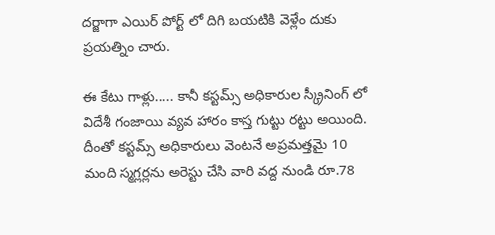దర్జాగా ఎయిర్ పోర్ట్ లో దిగి బయటికి వెళ్లేం దుకు ప్రయత్నిం చారు.

ఈ కేటు గాళ్లు..... కానీ కస్టమ్స్ అధికారుల స్క్రీనింగ్ లో విదేశీ గంజాయి వ్యవ హారం కాస్త గుట్టు రట్టు అయింది. దీంతో కస్టమ్స్ అధికారులు వెంటనే అప్రమత్తమై 10 మంది స్మగ్లర్లను అరెస్టు చేసి వారి వద్ద నుండి రూ.78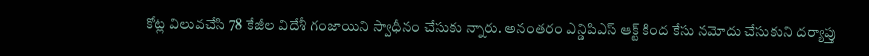కోట్ల విలువచేసి 78 కేజీల విదేశీ గంజాయిని స్వాధీనం చేసుకు న్నారు. అనంతరం ఎన్డిపిఎస్ ఆక్ట్ కింద కేసు నమోదు చేసుకుని దర్యాప్తు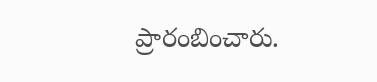ప్రారంబించారు.